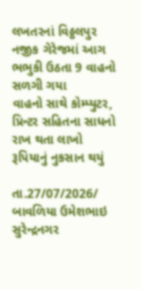લખતરનાં વિઠ્ઠલપુર નજીક ગેરેજમાં આગ ભભુકી ઉઠતા 9 વાહનો સળગી ગયા
વાહનો સાથે કોમ્પ્યુટર, પ્રિન્ટર સહિતના સાધનો રાખ થતા લાખો રૂપિયાનું નુકસાન થયું

તા.27/07/2026/
બાવળિયા ઉમેશભાઇ સુરેન્દ્રનગર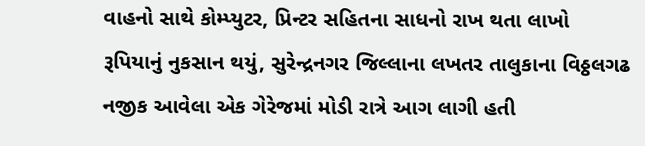વાહનો સાથે કોમ્પ્યુટર, પ્રિન્ટર સહિતના સાધનો રાખ થતા લાખો રૂપિયાનું નુકસાન થયું, સુરેન્દ્રનગર જિલ્લાના લખતર તાલુકાના વિઠ્ઠલગઢ નજીક આવેલા એક ગેરેજમાં મોડી રાત્રે આગ લાગી હતી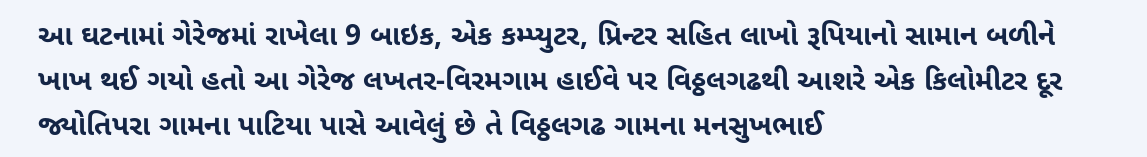આ ઘટનામાં ગેરેજમાં રાખેલા 9 બાઇક, એક કમ્પ્યુટર, પ્રિન્ટર સહિત લાખો રૂપિયાનો સામાન બળીને ખાખ થઈ ગયો હતો આ ગેરેજ લખતર-વિરમગામ હાઈવે પર વિઠ્ઠલગઢથી આશરે એક કિલોમીટર દૂર જ્યોતિપરા ગામના પાટિયા પાસે આવેલું છે તે વિઠ્ઠલગઢ ગામના મનસુખભાઈ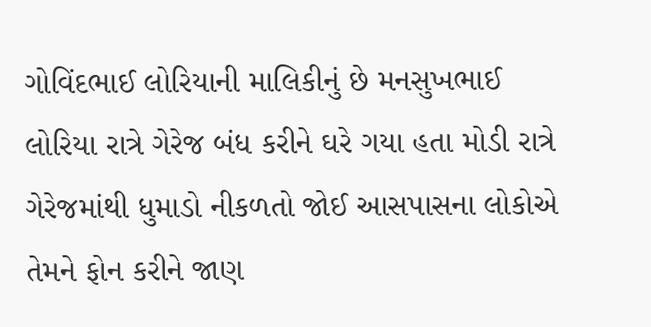ગોવિંદભાઈ લોરિયાની માલિકીનું છે મનસુખભાઈ લોરિયા રાત્રે ગેરેજ બંધ કરીને ઘરે ગયા હતા મોડી રાત્રે ગેરેજમાંથી ધુમાડો નીકળતો જોઈ આસપાસના લોકોએ તેમને ફોન કરીને જાણ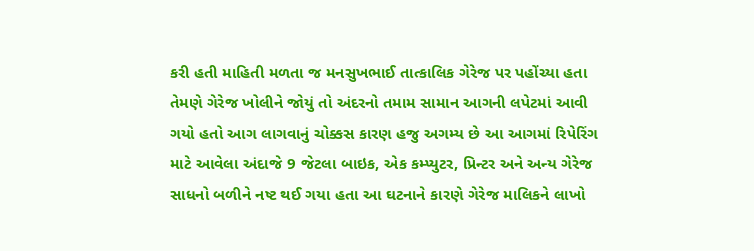કરી હતી માહિતી મળતા જ મનસુખભાઈ તાત્કાલિક ગેરેજ પર પહોંચ્યા હતા તેમણે ગેરેજ ખોલીને જોયું તો અંદરનો તમામ સામાન આગની લપેટમાં આવી ગયો હતો આગ લાગવાનું ચોક્કસ કારણ હજુ અગમ્ય છે આ આગમાં રિપેરિંગ માટે આવેલા અંદાજે 9 જેટલા બાઇક, એક કમ્પ્યુટર, પ્રિન્ટર અને અન્ય ગેરેજ સાધનો બળીને નષ્ટ થઈ ગયા હતા આ ઘટનાને કારણે ગેરેજ માલિકને લાખો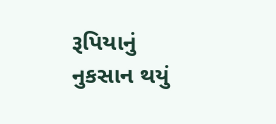રૂપિયાનું નુકસાન થયું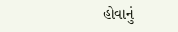હોવાનું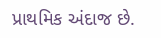પ્રાથમિક અંદાજ છે.